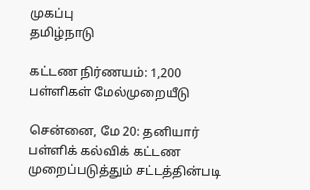முகப்பு
தமிழ்நாடு

கட்டண நிர்ணயம்: 1,200 பள்ளிகள் மேல்முறையீடு

சென்னை, மே 20: தனியார் பள்ளிக் கல்விக் கட்டண முறைப்படுத்தும் சட்டத்தின்படி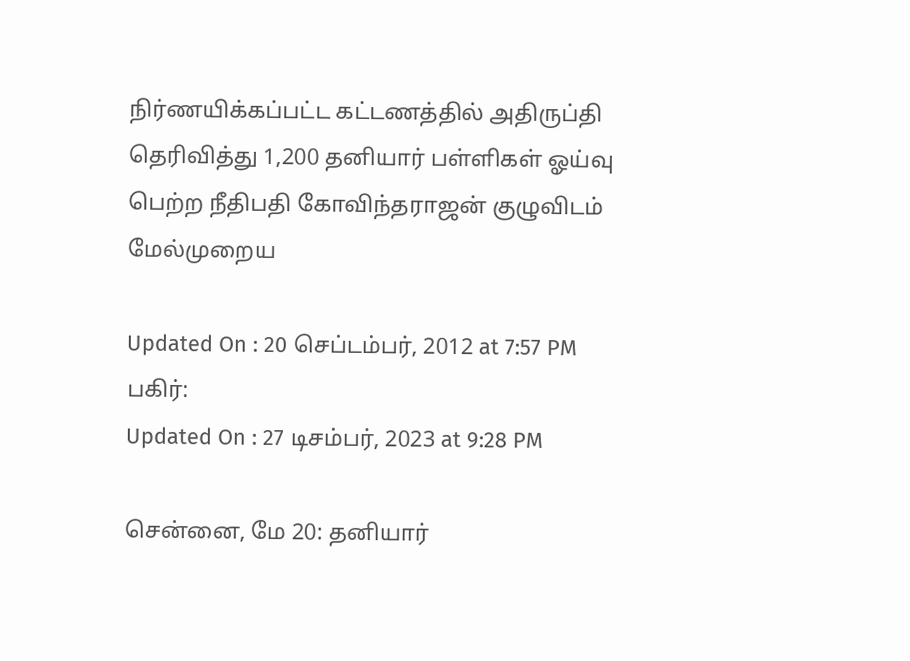நிர்ணயிக்கப்பட்ட கட்டணத்தில் அதிருப்தி தெரிவித்து 1,200 தனியார் பள்ளிகள் ஓய்வு பெற்ற நீதிபதி கோவிந்தராஜன் குழுவிடம் மேல்முறைய

Updated On : 20 செப்டம்பர், 2012 at 7:57 PM
பகிர்:
Updated On : 27 டிசம்பர், 2023 at 9:28 PM

சென்னை, மே 20: தனியார்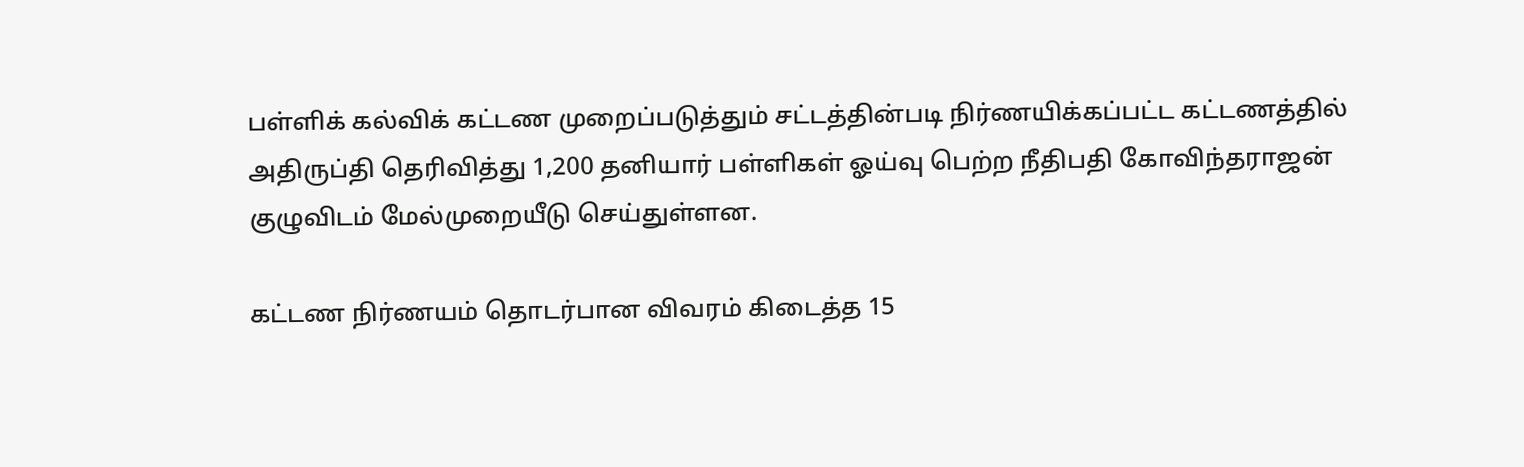பள்ளிக் கல்விக் கட்டண முறைப்படுத்தும் சட்டத்தின்படி நிர்ணயிக்கப்பட்ட கட்டணத்தில் அதிருப்தி தெரிவித்து 1,200 தனியார் பள்ளிகள் ஓய்வு பெற்ற நீதிபதி கோவிந்தராஜன் குழுவிடம் மேல்முறையீடு செய்துள்ளன.

கட்டண நிர்ணயம் தொடர்பான விவரம் கிடைத்த 15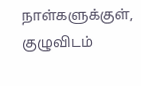நாள்களுக்குள், குழுவிடம்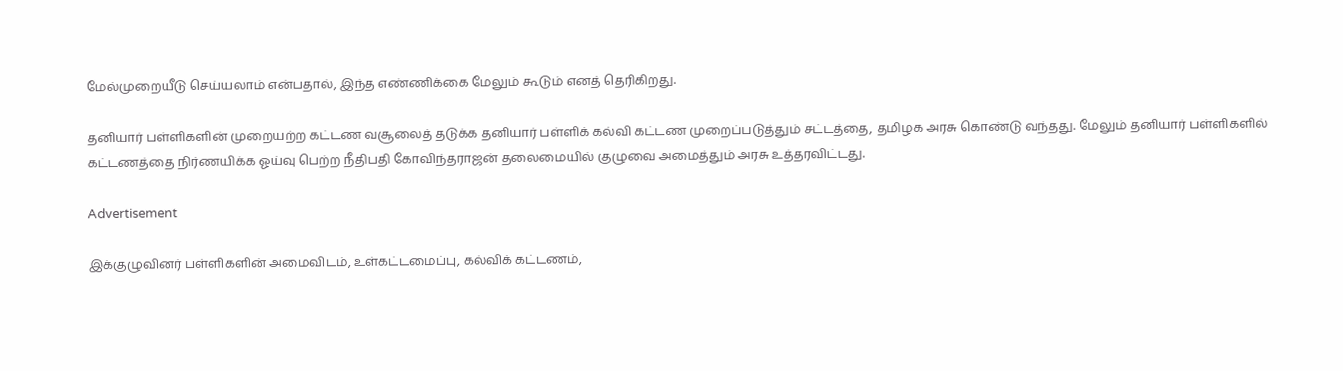மேல்முறையீடு செய்யலாம் என்பதால், இந்த எண்ணிக்கை மேலும் கூடும் எனத் தெரிகிறது.

தனியார் பள்ளிகளின் முறையற்ற கட்டண வசூலைத் தடுக்க தனியார் பள்ளிக் கல்வி கட்டண முறைப்படுத்தும் சட்டத்தை, தமிழக அரசு கொண்டு வந்தது. மேலும் தனியார் பள்ளிகளில் கட்டணத்தை நிர்ணயிக்க ஓய்வு பெற்ற நீதிபதி கோவிந்தராஜன் தலைமையில் குழுவை அமைத்தும் அரசு உத்தரவிட்டது.

Advertisement

இக்குழுவினர் பள்ளிகளின் அமைவிடம், உள்கட்டமைப்பு, கல்விக் கட்டணம்,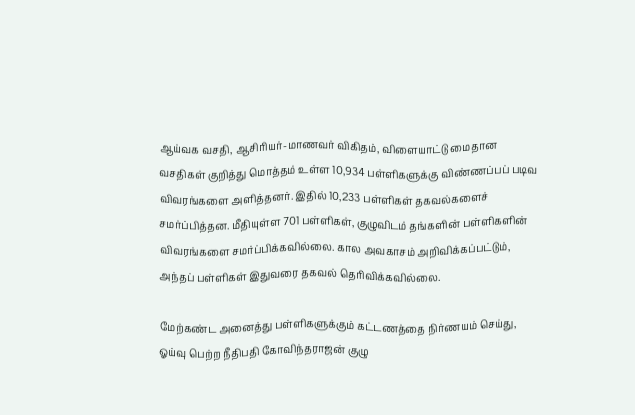ஆய்வக வசதி, ஆசிரியர்-மாணவர் விகிதம், விளையாட்டு மைதான வசதிகள் குறித்து மொத்தம் உள்ள 10,934 பள்ளிகளுக்கு விண்ணப்பப் படிவ விவரங்களை அளித்தனர். இதில் 10,233 பள்ளிகள் தகவல்களைச் சமர்ப்பித்தன. மீதியுள்ள 701 பள்ளிகள், குழுவிடம் தங்களின் பள்ளிகளின் விவரங்களை சமர்ப்பிக்கவில்லை. கால அவகாசம் அறிவிக்கப்பட்டும், அந்தப் பள்ளிகள் இதுவரை தகவல் தெரிவிக்கவில்லை.

மேற்கண்ட அனைத்து பள்ளிகளுக்கும் கட்டணத்தை நிர்ணயம் செய்து, ஓய்வு பெற்ற நீதிபதி கோவிந்தராஜன் குழு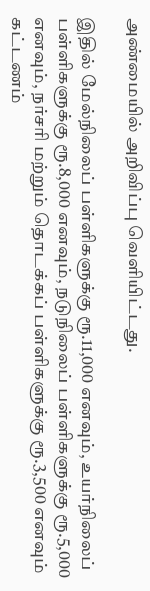அண்மையில் அறிவிப்பு வெளியிட்டது.

இதில் மேல்நிலைப் பள்ளிகளுக்கு ரூ.11,000 எனவும், உயர்நிலைப் பள்ளிகளுக்கு ரூ.8,000 எனவும், நடுநிலைப் பள்ளிகளுக்கு ரூ.5,000 எனவும், நர்சரி மற்றும் தொடக்கப் பள்ளிகளுக்கு ரூ.3,500 எனவும் கட்டணம்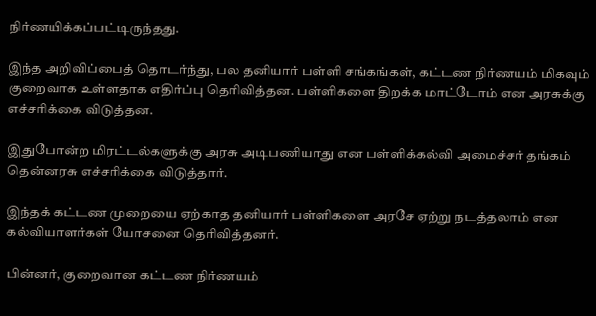நிர்ணயிக்கப்பட்டிருந்தது.

இந்த அறிவிப்பைத் தொடர்ந்து, பல தனியார் பள்ளி சங்கங்கள், கட்டண நிர்ணயம் மிகவும் குறைவாக உள்ளதாக எதிர்ப்பு தெரிவித்தன. பள்ளிகளை திறக்க மாட்டோம் என அரசுக்கு எச்சரிக்கை விடுத்தன.

இதுபோன்ற மிரட்டல்களுக்கு அரசு அடிபணியாது என பள்ளிக்கல்வி அமைச்சர் தங்கம் தென்னரசு எச்சரிக்கை விடுத்தார்.

இந்தக் கட்டண முறையை ஏற்காத தனியார் பள்ளிகளை அரசே ஏற்று நடத்தலாம் என கல்வியாளர்கள் யோசனை தெரிவித்தனர்.

பின்னர், குறைவான கட்டண நிர்ணயம்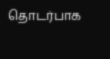தொடர்பாக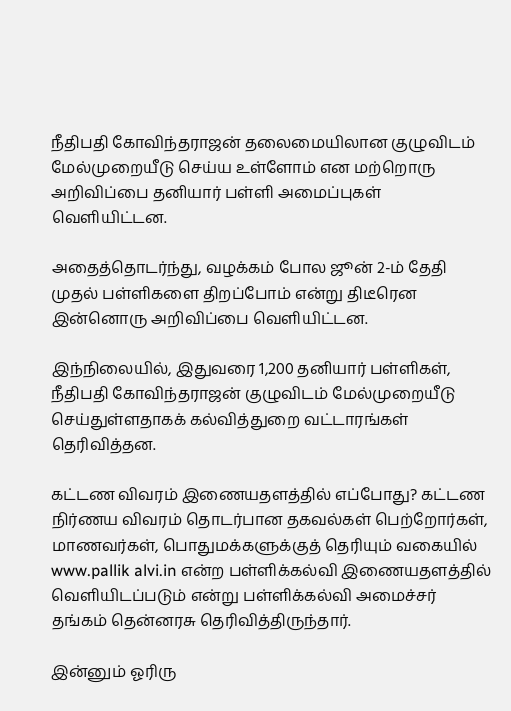நீதிபதி கோவிந்தராஜன் தலைமையிலான குழுவிடம் மேல்முறையீடு செய்ய உள்ளோம் என மற்றொரு அறிவிப்பை தனியார் பள்ளி அமைப்புகள் வெளியிட்டன.

அதைத்தொடர்ந்து, வழக்கம் போல ஜூன் 2-ம் தேதி முதல் பள்ளிகளை திறப்போம் என்று திடீரென இன்னொரு அறிவிப்பை வெளியிட்டன.

இந்நிலையில், இதுவரை 1,200 தனியார் பள்ளிகள், நீதிபதி கோவிந்தராஜன் குழுவிடம் மேல்முறையீடு செய்துள்ளதாகக் கல்வித்துறை வட்டாரங்கள் தெரிவித்தன.

கட்டண விவரம் இணையதளத்தில் எப்போது? கட்டண நிர்ணய விவரம் தொடர்பான தகவல்கள் பெற்றோர்கள், மாணவர்கள், பொதுமக்களுக்குத் தெரியும் வகையில் www.pallik alvi.in என்ற பள்ளிக்கல்வி இணையதளத்தில் வெளியிடப்படும் என்று பள்ளிக்கல்வி அமைச்சர் தங்கம் தென்னரசு தெரிவித்திருந்தார்.

இன்னும் ஓரிரு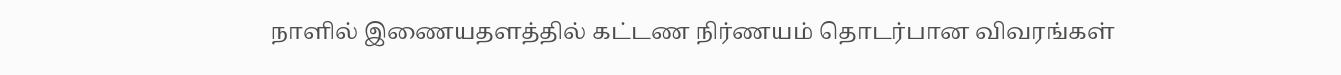நாளில் இணையதளத்தில் கட்டண நிர்ணயம் தொடர்பான விவரங்கள்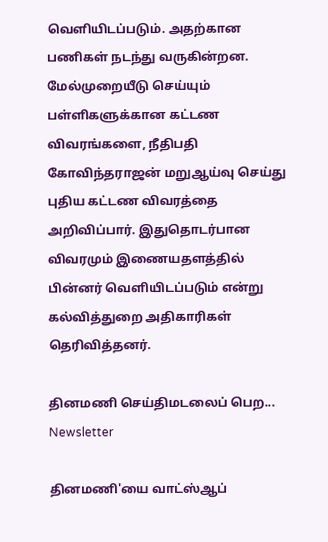வெளியிடப்படும். அதற்கான பணிகள் நடந்து வருகின்றன. மேல்முறையீடு செய்யும் பள்ளிகளுக்கான கட்டண விவரங்களை, நீதிபதி கோவிந்தராஜன் மறுஆய்வு செய்து புதிய கட்டண விவரத்தை அறிவிப்பார். இதுதொடர்பான விவரமும் இணையதளத்தில் பின்னர் வெளியிடப்படும் என்று கல்வித்துறை அதிகாரிகள் தெரிவித்தனர்.

தினமணி செய்திமடலைப் பெற... Newsletter

தினமணி'யை வாட்ஸ்ஆப்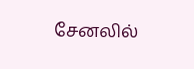சேனலில்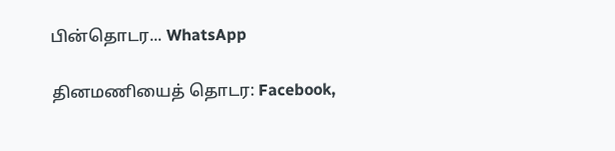பின்தொடர... WhatsApp

தினமணியைத் தொடர: Facebook,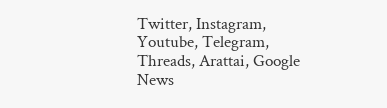Twitter, Instagram, Youtube, Telegram, Threads, Arattai, Google News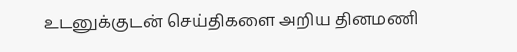உடனுக்குடன் செய்திகளை அறிய தினமணி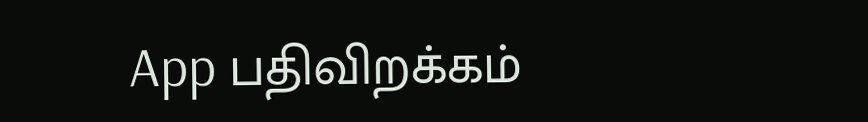App பதிவிறக்கம்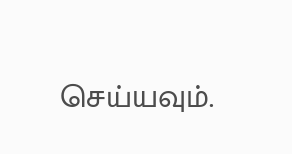செய்யவும்.